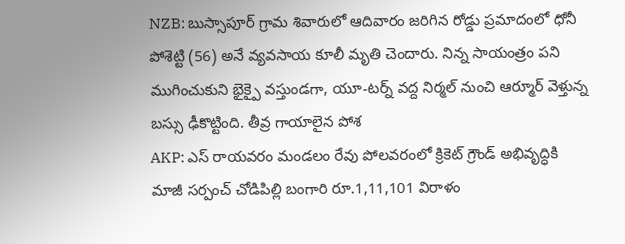NZB: బుస్సాపూర్ గ్రామ శివారులో ఆదివారం జరిగిన రోడ్డు ప్రమాదంలో ధోనీ పోశెట్టి (56) అనే వ్యవసాయ కూలీ మృతి చెందారు. నిన్న సాయంత్రం పని ముగించుకుని భైక్పై వస్తుండగా, యూ-టర్న్ వద్ద నిర్మల్ నుంచి ఆర్మూర్ వెళ్తున్న బస్సు ఢీకొట్టింది. తీవ్ర గాయాలైన పోశ
AKP: ఎస్ రాయవరం మండలం రేవు పోలవరంలో క్రికెట్ గ్రౌండ్ అభివృద్ధికి మాజీ సర్పంచ్ చోడిపిల్లి బంగారి రూ.1,11,101 విరాళం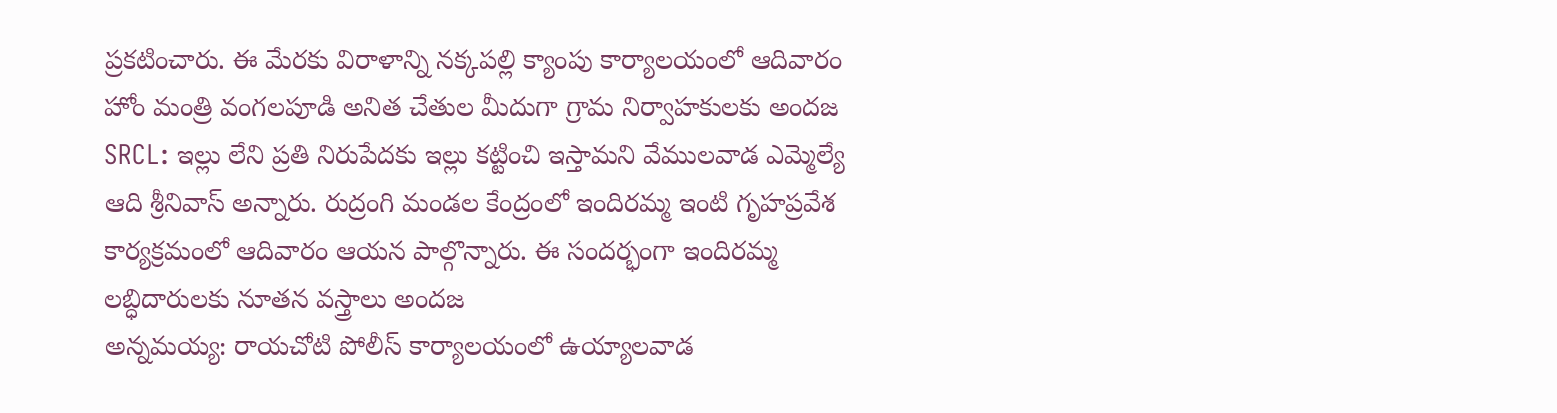ప్రకటించారు. ఈ మేరకు విరాళాన్ని నక్కపల్లి క్యాంపు కార్యాలయంలో ఆదివారం హోం మంత్రి వంగలపూడి అనిత చేతుల మీదుగా గ్రామ నిర్వాహకులకు అందజ
SRCL: ఇల్లు లేని ప్రతి నిరుపేదకు ఇల్లు కట్టించి ఇస్తామని వేములవాడ ఎమ్మెల్యే ఆది శ్రీనివాస్ అన్నారు. రుద్రంగి మండల కేంద్రంలో ఇందిరమ్మ ఇంటి గృహప్రవేశ కార్యక్రమంలో ఆదివారం ఆయన పాల్గొన్నారు. ఈ సందర్భంగా ఇందిరమ్మ లబ్ధిదారులకు నూతన వస్త్రాలు అందజ
అన్నమయ్య: రాయచోటి పోలీస్ కార్యాలయంలో ఉయ్యాలవాడ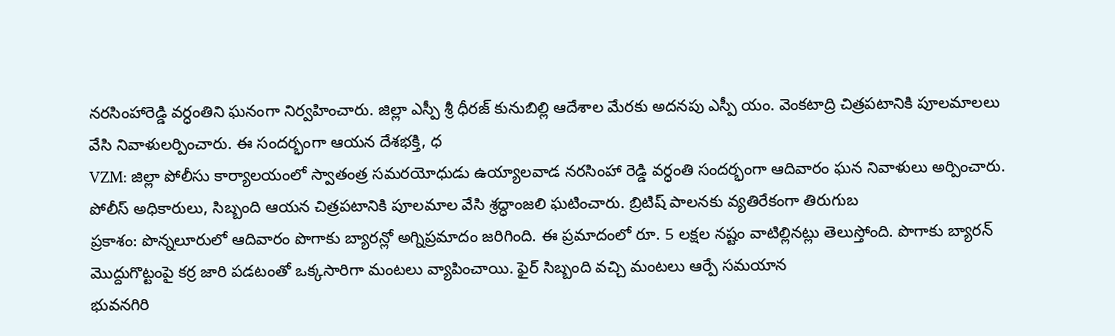నరసింహారెడ్డి వర్ధంతిని ఘనంగా నిర్వహించారు. జిల్లా ఎస్పీ శ్రీ ధీరజ్ కునుబిల్లి ఆదేశాల మేరకు అదనపు ఎస్పీ యం. వెంకటాద్రి చిత్రపటానికి పూలమాలలు వేసి నివాళులర్పించారు. ఈ సందర్భంగా ఆయన దేశభక్తి, ధ
VZM: జిల్లా పోలీసు కార్యాలయంలో స్వాతంత్ర సమరయోధుడు ఉయ్యాలవాడ నరసింహా రెడ్డి వర్ధంతి సందర్భంగా ఆదివారం ఘన నివాళులు అర్పించారు. పోలీస్ అధికారులు, సిబ్బంది ఆయన చిత్రపటానికి పూలమాల వేసి శ్రద్ధాంజలి ఘటించారు. బ్రిటిష్ పాలనకు వ్యతిరేకంగా తిరుగుబ
ప్రకాశం: పొన్నలూరులో ఆదివారం పొగాకు బ్యారన్లో అగ్నిప్రమాదం జరిగింది. ఈ ప్రమాదంలో రూ. 5 లక్షల నష్టం వాటిల్లినట్లు తెలుస్తోంది. పొగాకు బ్యారన్ మొద్దుగొట్టంపై కర్ర జారి పడటంతో ఒక్కసారిగా మంటలు వ్యాపించాయి. ఫైర్ సిబ్బంది వచ్చి మంటలు ఆర్పే సమయాన
భువనగిరి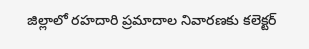జిల్లాలో రహదారి ప్రమాదాల నివారణకు కలెక్టర్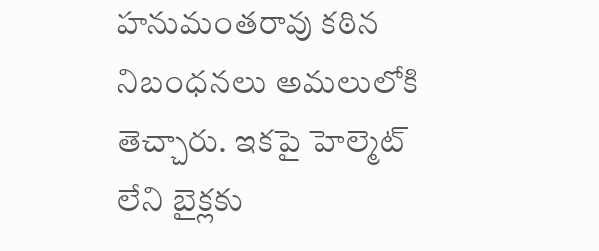హనుమంతరావు కఠిన నిబంధనలు అమలులోకి తెచ్చారు. ఇకపై హెల్మెట్ లేని బైక్లకు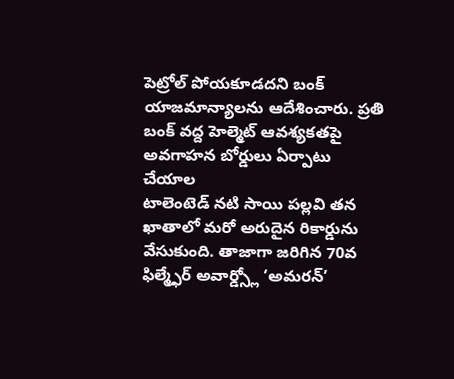పెట్రోల్ పోయకూడదని బంక్ యాజమాన్యాలను ఆదేశించారు. ప్రతి బంక్ వద్ద హెల్మెట్ ఆవశ్యకతపై అవగాహన బోర్డులు ఏర్పాటు చేయాల
టాలెంటెడ్ నటి సాయి పల్లవి తన ఖాతాలో మరో అరుదైన రికార్డును వేసుకుంది. తాజాగా జరిగిన 70వ ఫిల్మ్ఫేర్ అవార్డ్స్లో ‘అమరన్’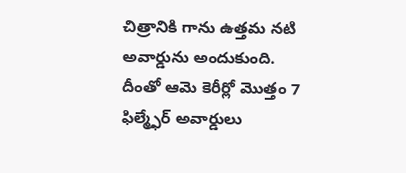చిత్రానికి గాను ఉత్తమ నటి అవార్డును అందుకుంది. దీంతో ఆమె కెరీర్లో మొత్తం 7 ఫిల్మ్ఫేర్ అవార్డులు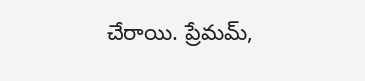చేరాయి. ప్రేమమ్,